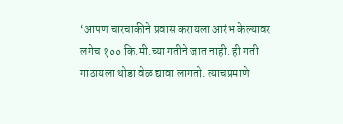‘आपण चारचाकीने प्रवास करायला आरंभ केल्यावर लगेच १०० कि.मी.च्या गतीने जात नाही. ही गती गाठायला थोडा वेळ द्यावा लागतो. त्याचप्रमाणे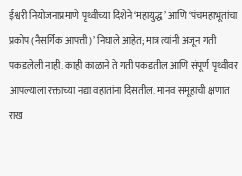ईश्वरी नियोजनाप्रमाणे पृथ्वीच्या दिशेने ‘महायुद्ध’ आणि ‘पंचमहाभूतांचा प्रकोप (नैसर्गिक आपत्ती)’ निघाले आहेत; मात्र त्यांनी अजून गती पकडलेली नाही. काही काळाने ते गती पकडतील आणि संपूर्ण पृथ्वीवर आपल्याला रक्ताच्या नद्या वहातांना दिसतील. मानव समूहाची क्षणात राख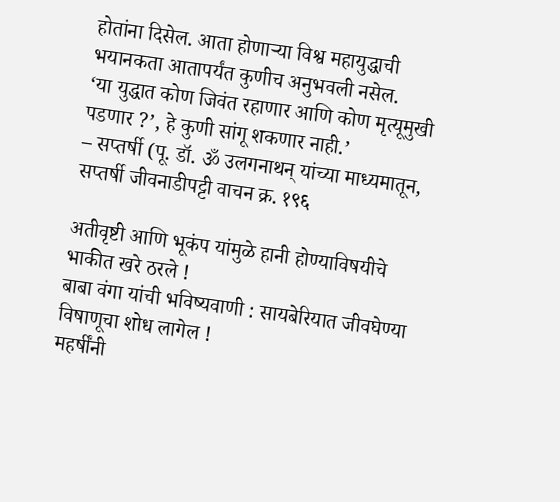होतांना दिसेल. आता होणाऱ्या विश्व महायुद्धाची भयानकता आतापर्यंत कुणीच अनुभवली नसेल.
‘या युद्धात कोण जिवंत रहाणार आणि कोण मृत्यूमुखी पडणार ?’, हे कुणी सांगू शकणार नाही.’
– सप्तर्षी (पू. डॉ. ॐ उलगनाथन् यांच्या माध्यमातून, सप्तर्षी जीवनाडीपट्टी वाचन क्र. १९६

अतीवृष्टी आणि भूकंप यांमुळे हानी होण्याविषयीचे भाकीत खरे ठरले !
बाबा वंगा यांची भविष्यवाणी : सायबेरियात जीवघेण्या विषाणूचा शोध लागेल !
महर्षींनी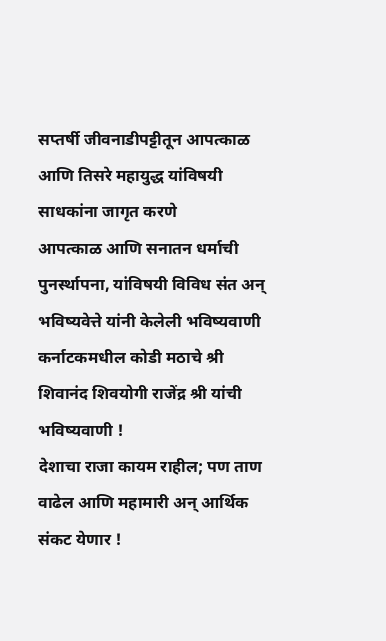सप्तर्षी जीवनाडीपट्टीतून आपत्काळ आणि तिसरे महायुद्ध यांविषयी साधकांना जागृत करणे
आपत्काळ आणि सनातन धर्माची पुनर्स्थापना, यांविषयी विविध संत अन् भविष्यवेत्ते यांनी केलेली भविष्यवाणी
कर्नाटकमधील कोडी मठाचे श्री शिवानंद शिवयोगी राजेंद्र श्री यांची भविष्यवाणी !
देशाचा राजा कायम राहील; पण ताण वाढेल आणि महामारी अन् आर्थिक संकट येणार !